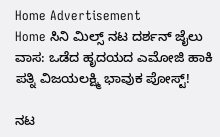Home Advertisement
Home ಸಿನಿ ಮಿಲ್ಸ್ ನಟ ದರ್ಶನ್ ಜೈಲು ವಾಸ: ಒಡೆದ ಹೃದಯದ ಎಮೋಜಿ ಹಾಕಿ ಪತ್ನಿ ವಿಜಯಲಕ್ಷ್ಮಿ ಭಾವುಕ ಪೋಸ್ಟ್!

ನಟ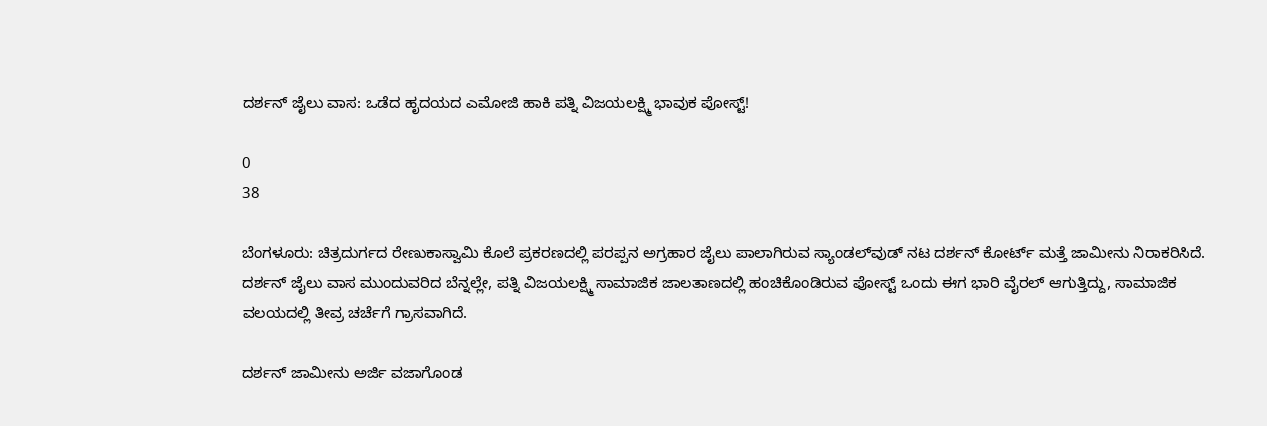ದರ್ಶನ್ ಜೈಲು ವಾಸ: ಒಡೆದ ಹೃದಯದ ಎಮೋಜಿ ಹಾಕಿ ಪತ್ನಿ ವಿಜಯಲಕ್ಷ್ಮಿ ಭಾವುಕ ಪೋಸ್ಟ್!

0
38

ಬೆಂಗಳೂರು: ಚಿತ್ರದುರ್ಗದ ರೇಣುಕಾಸ್ವಾಮಿ ಕೊಲೆ ಪ್ರಕರಣದಲ್ಲಿ ಪರಪ್ಪನ ಅಗ್ರಹಾರ ಜೈಲು ಪಾಲಾಗಿರುವ ಸ್ಯಾಂಡಲ್‌ವುಡ್ ನಟ ದರ್ಶನ್ ಕೋರ್ಟ್ ಮತ್ತೆ ಜಾಮೀನು ನಿರಾಕರಿಸಿದೆ. ದರ್ಶನ್ ಜೈಲು ವಾಸ ಮುಂದುವರಿದ ಬೆನ್ನಲ್ಲೇ, ಪತ್ನಿ ವಿಜಯಲಕ್ಷ್ಮಿ ಸಾಮಾಜಿಕ ಜಾಲತಾಣದಲ್ಲಿ ಹಂಚಿಕೊಂಡಿರುವ ಪೋಸ್ಟ್ ಒಂದು ಈಗ ಭಾರಿ ವೈರಲ್ ಆಗುತ್ತಿದ್ದು, ಸಾಮಾಜಿಕ ವಲಯದಲ್ಲಿ ತೀವ್ರ ಚರ್ಚೆಗೆ ಗ್ರಾಸವಾಗಿದೆ.

ದರ್ಶನ್ ಜಾಮೀನು ಅರ್ಜಿ ವಜಾಗೊಂಡ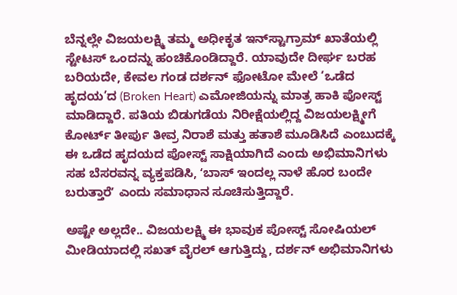ಬೆನ್ನಲ್ಲೇ ವಿಜಯಲಕ್ಷ್ಮಿ ತಮ್ಮ ಅಧೀಕೃತ ಇನ್‌ಸ್ಟಾಗ್ರಾಮ್ ಖಾತೆಯಲ್ಲಿ ಸ್ಟೇಟಸ್ ಒಂದನ್ನು ಹಂಚಿಕೊಂಡಿದ್ದಾರೆ. ಯಾವುದೇ ದೀರ್ಘ ಬರಹ ಬರಿಯದೇ, ಕೇವಲ ಗಂಡ ದರ್ಶನ್‌ ಫೋಟೋ ಮೇಲೆ ‘ಒಡೆದ ಹೃದಯ’ದ (Broken Heart) ಎಮೋಜಿಯನ್ನು ಮಾತ್ರ ಹಾಕಿ ಪೋಸ್ಟ್ ಮಾಡಿದ್ದಾರೆ. ಪತಿಯ ಬಿಡುಗಡೆಯ ನಿರೀಕ್ಷೆಯಲ್ಲಿದ್ದ ವಿಜಯಲಕ್ಷ್ಮೀಗೆ ಕೋರ್ಟ್ ತೀರ್ಪು ತೀವ್ರ ನಿರಾಶೆ ಮತ್ತು ಹತಾಶೆ ಮೂಡಿಸಿದೆ ಎಂಬುದಕ್ಕೆ ಈ ಒಡೆದ ಹೃದಯದ ಪೋಸ್ಟ್ ಸಾಕ್ಷಿಯಾಗಿದೆ ಎಂದು ಅಭಿಮಾನಿಗಳು ಸಹ ಬೆಸರವನ್ನ ವ್ಯಕ್ತಪಡಿಸಿ, ʻಬಾಸ್‌ ಇಂದಲ್ಲ ನಾಳೆ ಹೊರ ಬಂದೇ ಬರುತ್ತಾರೆʼ ಎಂದು ಸಮಾಧಾನ ಸೂಚಿಸುತ್ತಿದ್ದಾರೆ.

ಅಷ್ಟೇ ಅಲ್ಲದೇ.. ವಿಜಯಲಕ್ಷ್ಮಿ ಈ ಭಾವುಕ ಪೋಸ್ಟ್ ಸೋಷಿಯಲ್ ಮೀಡಿಯಾದಲ್ಲಿ ಸಖತ್ ವೈರಲ್ ಆಗುತ್ತಿದ್ದು, ದರ್ಶನ್ ಅಭಿಮಾನಿಗಳು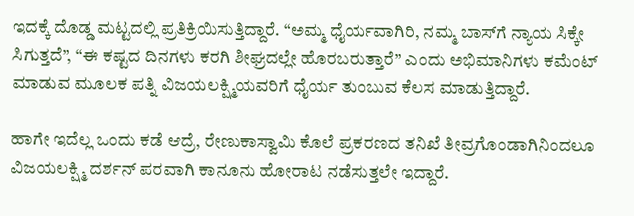ಇದಕ್ಕೆ ದೊಡ್ಡ ಮಟ್ಟದಲ್ಲಿ ಪ್ರತಿಕ್ರಿಯಿಸುತ್ತಿದ್ದಾರೆ. “ಅಮ್ಮ ಧೈರ್ಯವಾಗಿರಿ, ನಮ್ಮ ಬಾಸ್‌ಗೆ ನ್ಯಾಯ ಸಿಕ್ಕೇ ಸಿಗುತ್ತದೆ”, “ಈ ಕಷ್ಟದ ದಿನಗಳು ಕರಗಿ ಶೀಘ್ರದಲ್ಲೇ ಹೊರಬರುತ್ತಾರೆ” ಎಂದು ಅಭಿಮಾನಿಗಳು ಕಮೆಂಟ್ ಮಾಡುವ ಮೂಲಕ ಪತ್ನಿ ವಿಜಯಲಕ್ಷ್ಮಿಯವರಿಗೆ ಧೈರ್ಯ ತುಂಬುವ ಕೆಲಸ ಮಾಡುತ್ತಿದ್ದಾರೆ.

ಹಾಗೇ ಇದೆಲ್ಲ ಒಂದು ಕಡೆ ಆದ್ರೆ, ರೇಣುಕಾಸ್ವಾಮಿ ಕೊಲೆ ಪ್ರಕರಣದ ತನಿಖೆ ತೀವ್ರಗೊಂಡಾಗಿನಿಂದಲೂ ವಿಜಯಲಕ್ಷ್ಮಿ ದರ್ಶನ್ ಪರವಾಗಿ ಕಾನೂನು ಹೋರಾಟ ನಡೆಸುತ್ತಲೇ ಇದ್ದಾರೆ.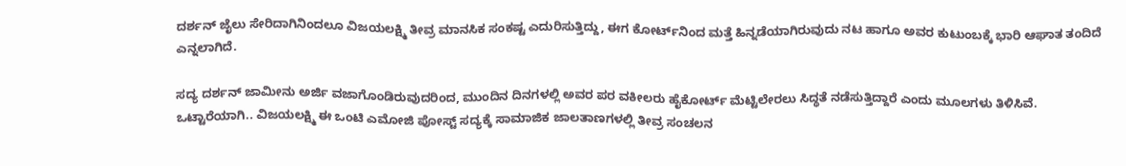ದರ್ಶನ್ ಜೈಲು ಸೇರಿದಾಗಿನಿಂದಲೂ ವಿಜಯಲಕ್ಷ್ಮಿ ತೀವ್ರ ಮಾನಸಿಕ ಸಂಕಷ್ಟ ಎದುರಿಸುತ್ತಿದ್ದು, ಈಗ ಕೋರ್ಟ್‌ನಿಂದ ಮತ್ತೆ ಹಿನ್ನಡೆಯಾಗಿರುವುದು ನಟ ಹಾಗೂ ಅವರ ಕುಟುಂಬಕ್ಕೆ ಭಾರಿ ಆಘಾತ ತಂದಿದೆ ಎನ್ನಲಾಗಿದೆ.

ಸದ್ಯ ದರ್ಶನ್ ಜಾಮೀನು ಅರ್ಜಿ ವಜಾಗೊಂಡಿರುವುದರಿಂದ, ಮುಂದಿನ ದಿನಗಳಲ್ಲಿ ಅವರ ಪರ ವಕೀಲರು ಹೈಕೋರ್ಟ್ ಮೆಟ್ಟಿಲೇರಲು ಸಿದ್ಧತೆ ನಡೆಸುತ್ತಿದ್ದಾರೆ ಎಂದು ಮೂಲಗಳು ತಿಳಿಸಿವೆ. ಒಟ್ಟಾರೆಯಾಗಿ.. ವಿಜಯಲಕ್ಷ್ಮಿ ಈ ಒಂಟಿ ಎಮೋಜಿ ಪೋಸ್ಟ್ ಸದ್ಯಕ್ಕೆ ಸಾಮಾಜಿಕ ಜಾಲತಾಣಗಳಲ್ಲಿ ತೀವ್ರ ಸಂಚಲನ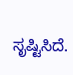ಸೃಷ್ಟಿಸಿದೆ.